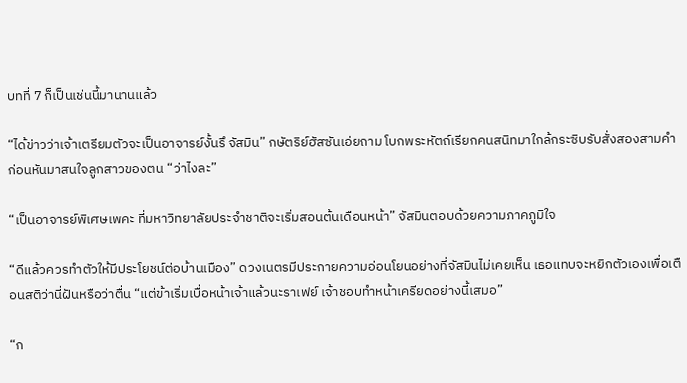บทที่ 7 ก็เป็นเช่นนี้มานานแล้ว

“ได้ข่าวว่าเจ้าเตรียมตัวจะเป็นอาจารย์งั้นรึ จัสมิน” กษัตริย์ฮัสซันเอ่ยถาม โบกพระหัตถ์เรียกคนสนิทมาใกล้กระซิบรับสั่งสองสามคำก่อนหันมาสนใจลูกสาวของตน “ว่าไงละ”

“เป็นอาจารย์พิเศษเพคะ ที่มหาวิทยาลัยประจำชาติจะเริ่มสอนต้นเดือนหน้า” จัสมินตอบด้วยความภาคภูมิใจ

“ดีแล้วควรทำตัวให้มีประโยชน์ต่อบ้านเมือง” ดวงเนตรมีประกายความอ่อนโยนอย่างที่จัสมินไม่เคยเห็น เธอแทบจะหยิกตัวเองเพื่อเตือนสติว่านี่ฝันหรือว่าตื่น “แต่ข้าเริ่มเบื่อหน้าเจ้าแล้วนะราเฟย์ เจ้าชอบทำหน้าเครียดอย่างนี้เสมอ”

“ก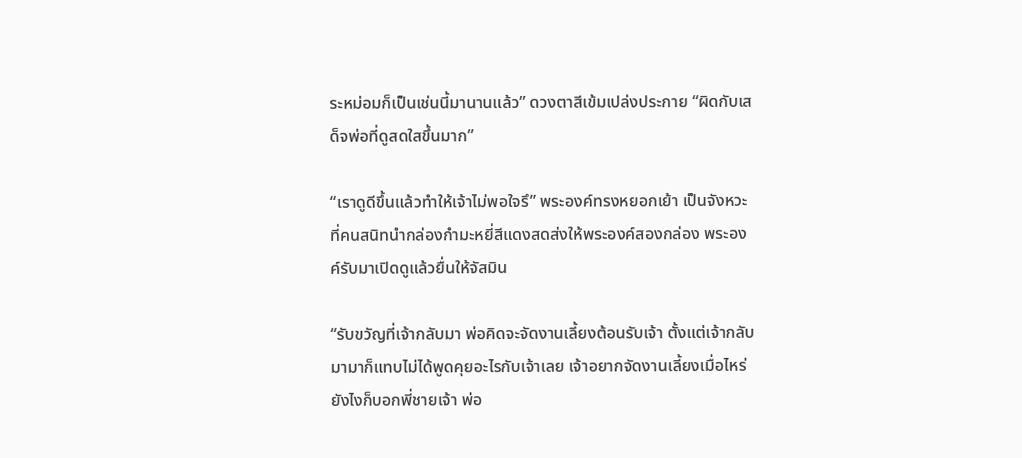ระหม่อมก็เป็นเช่นนี้มานานแล้ว” ดวงตาสีเข้มเปล่งประกาย “ผิดกับเสด็จพ่อที่ดูสดใสขึ้นมาก”

“เราดูดีขึ้นแล้วทำให้เจ้าไม่พอใจรึ” พระองค์ทรงหยอกเย้า เป็นจังหวะที่คนสนิทนำกล่องกำมะหยี่สีแดงสดส่งให้พระองค์สองกล่อง พระองค์รับมาเปิดดูแล้วยื่นให้จัสมิน

“รับขวัญที่เจ้ากลับมา พ่อคิดจะจัดงานเลี้ยงต้อนรับเจ้า ตั้งแต่เจ้ากลับมามาก็แทบไม่ได้พูดคุยอะไรกับเจ้าเลย เจ้าอยากจัดงานเลี้ยงเมื่อไหร่ยังไงก็บอกพี่ชายเจ้า พ่อ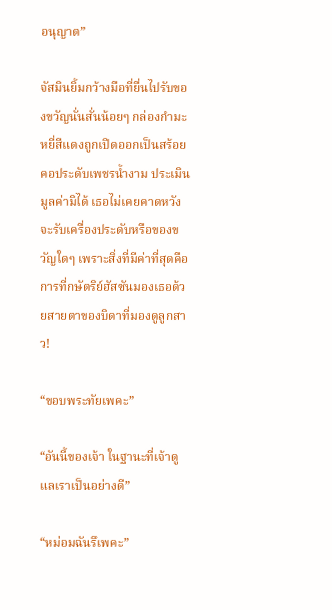อนุญาต”

จัสมินยิ้มกว้างมือที่ยื่นไปรับของขวัญนั่นสั่นน้อยๆ กล่องกำมะหยี่สีแดงถูกเปิดออกเป็นสร้อยคอประดับเพชรน้ำงาม ประเมินมูลค่ามิได้ เธอไม่เคยคาดหวังจะรับเครื่องประดับหรือของขวัญใดๆ เพราะสิ่งที่มีค่าที่สุดคือการที่กษัตริย์ฮัสซันมองเธอด้วยสายตาของบิดาที่มองดูลูกสาว!

“ขอบพระทัยเพคะ”

“อันนี้ของเจ้า ในฐานะที่เจ้าดูแลเราเป็นอย่างดี”

“หม่อมฉันรึเพคะ”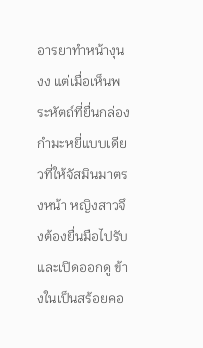อารยาทำหน้างุนงง แต่เมื่อเห็นพระหัตถ์ที่ยื่นกล่องกำมะหยี่แบบเดียวที่ให้จัสมินมาตรงหน้า หญิงสาวจึงต้องยื่นมือไปรับและเปิดออกดู ข้างในเป็นสร้อยคอ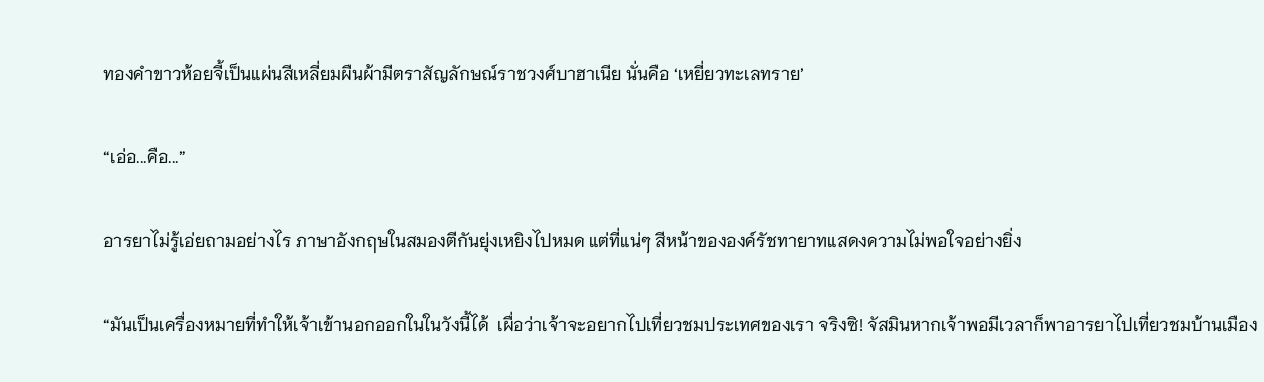ทองคำขาวห้อยจี้เป็นแผ่นสีเหลี่ยมผืนผ้ามีตราสัญลักษณ์ราชวงศ์บาฮาเนีย นั่นคือ ‘เหยี่ยวทะเลทราย’

“เอ่อ...คือ...”

อารยาไม่รู้เอ่ยถามอย่างไร ภาษาอังกฤษในสมองตีกันยุ่งเหยิงไปหมด แต่ที่แน่ๆ สีหน้าขององค์รัชทายาทแสดงความไม่พอใจอย่างยิ่ง

“มันเป็นเครื่องหมายที่ทำให้เจ้าเข้านอกออกในในวังนี้ได้  เผื่อว่าเจ้าจะอยากไปเที่ยวชมประเทศของเรา จริงซิ! จัสมินหากเจ้าพอมีเวลาก็พาอารยาไปเที่ยวชมบ้านเมือง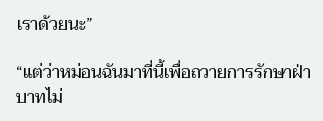เราด้วยนะ”

“แต่ว่าหม่อนฉันมาที่นี้เพื่อถวายการรักษาฝ่าบาทไม่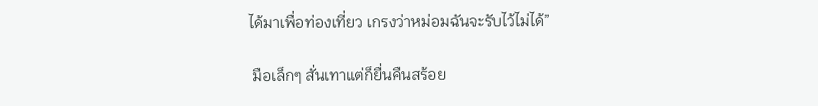ได้มาเพื่อท่องเที่ยว เกรงว่าหม่อมฉันจะรับไว้ไม่ได้”

 มือเล็กๆ สั่นเทาแต่ก็ยื่นคืนสร้อย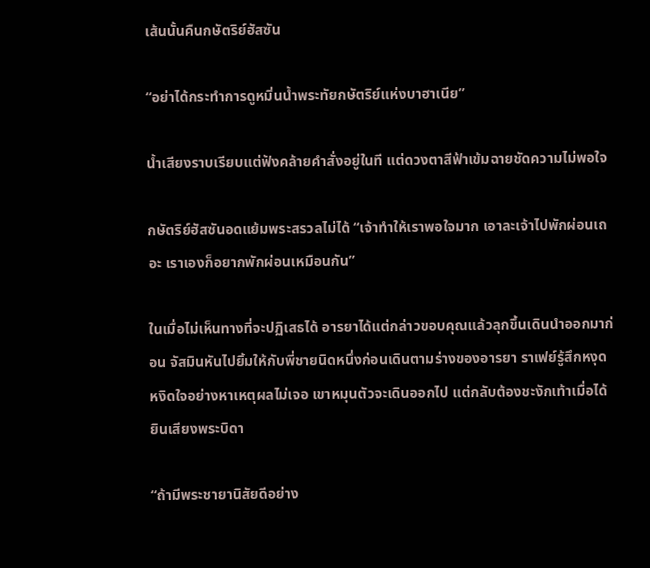เส้นนั้นคืนกษัตริย์ฮัสซัน

“อย่าได้กระทำการดูหมิ่นน้ำพระทัยกษัตริย์แห่งบาฮาเนีย”

น้ำเสียงราบเรียบแต่ฟังคล้ายคำสั่งอยู่ในที แต่ดวงตาสีฟ้าเข้มฉายชัดความไม่พอใจ

กษัตริย์ฮัสซันอดแย้มพระสรวลไม่ได้ “เจ้าทำให้เราพอใจมาก เอาละเจ้าไปพักผ่อนเถอะ เราเองก็อยากพักผ่อนเหมือนกัน”

ในเมื่อไม่เห็นทางที่จะปฏิเสธได้ อารยาได้แต่กล่าวขอบคุณแล้วลุกขึ้นเดินนำออกมาก่อน จัสมินหันไปยิ้มให้กับพี่ชายนิดหนึ่งก่อนเดินตามร่างของอารยา ราเฟย์รู้สึกหงุดหงิดใจอย่างหาเหตุผลไม่เจอ เขาหมุนตัวจะเดินออกไป แต่กลับต้องชะงักเท้าเมื่อได้ยินเสียงพระบิดา

“ถ้ามีพระชายานิสัยดีอย่าง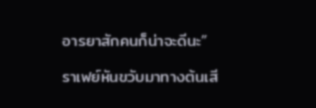อารยาสักคนก็น่าจะดีนะ”

ราเฟย์หันขวับมาทางต้นเสี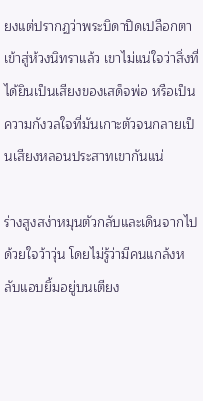ยงแต่ปรากฏว่าพระบิดาปิดเปลือกตาเข้าสู่ห้วงนิทราแล้ว เขาไม่แน่ใจว่าสิ่งที่ได้ยินเป็นเสียงของเสด็จพ่อ หรือเป็นความกังวลใจที่มันเกาะตัวจนกลายเป็นเสียงหลอนประสาทเขากันแน่

ร่างสูงสง่าหมุนตัวกลับและเดินจากไปด้วยใจว้าวุ่น โดยไม่รู้ว่ามีคนแกล้งหลับแอบยิ้มอยู่บนเตียง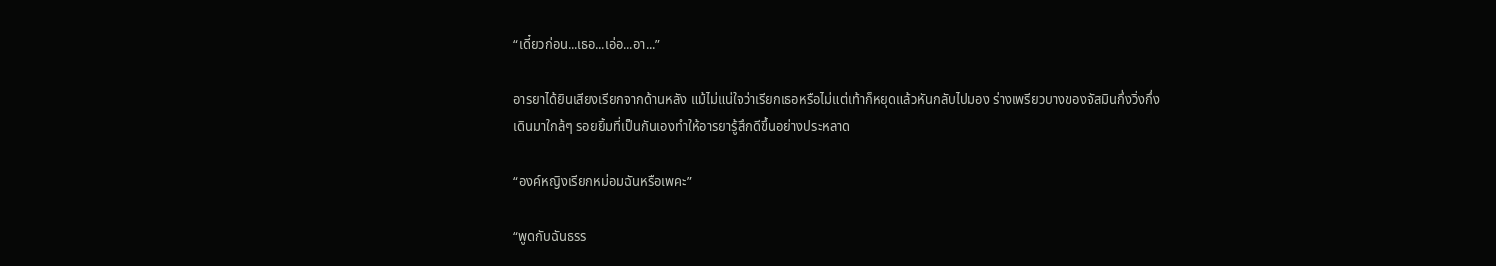“เดี๋ยวก่อน...เธอ...เอ่อ...อา...”

อารยาได้ยินเสียงเรียกจากด้านหลัง แม้ไม่แน่ใจว่าเรียกเธอหรือไม่แต่เท้าก็หยุดแล้วหันกลับไปมอง ร่างเพรียวบางของจัสมินกึ่งวิ่งกึ่งเดินมาใกล้ๆ รอยยิ้มที่เป็นกันเองทำให้อารยารู้สึกดีขึ้นอย่างประหลาด

“องค์หญิงเรียกหม่อมฉันหรือเพคะ”

“พูดกับฉันธรร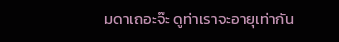มดาเถอะจ๊ะ ดูท่าเราจะอายุเท่ากัน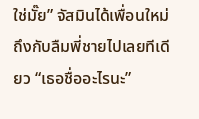ใช่มั๊ย” จัสมินได้เพื่อนใหม่ถึงกับลืมพี่ชายไปเลยทีเดียว “เธอชื่ออะไรนะ”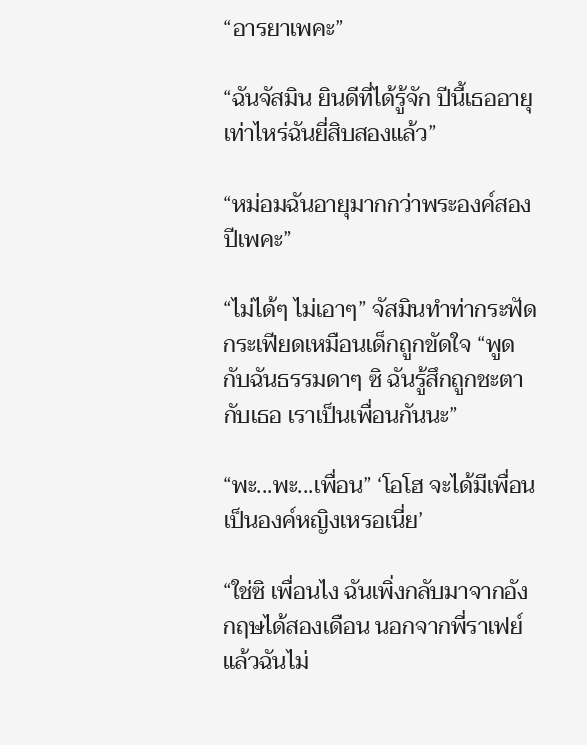“อารยาเพคะ”

“ฉันจัสมิน ยินดีที่ได้รู้จัก ปีนี้เธออายุเท่าไหร่ฉันยี่สิบสองแล้ว”

“หม่อมฉันอายุมากกว่าพระองค์สองปีเพคะ”

“ไม่ได้ๆ ไม่เอาๆ” จัสมินทำท่ากระฟัดกระเฟียดเหมือนเด็กถูกขัดใจ “พูดกับฉันธรรมดาๆ ซิ ฉันรู้สึกถูกชะตากับเธอ เราเป็นเพื่อนกันนะ”

“พะ...พะ...เพื่อน” ‘โอโฮ จะได้มีเพื่อนเป็นองค์หญิงเหรอเนี่ย’

“ใช่ซิ เพื่อนไง ฉันเพิ่งกลับมาจากอังกฤษได้สองเดือน นอกจากพี่ราเฟย์แล้วฉันไม่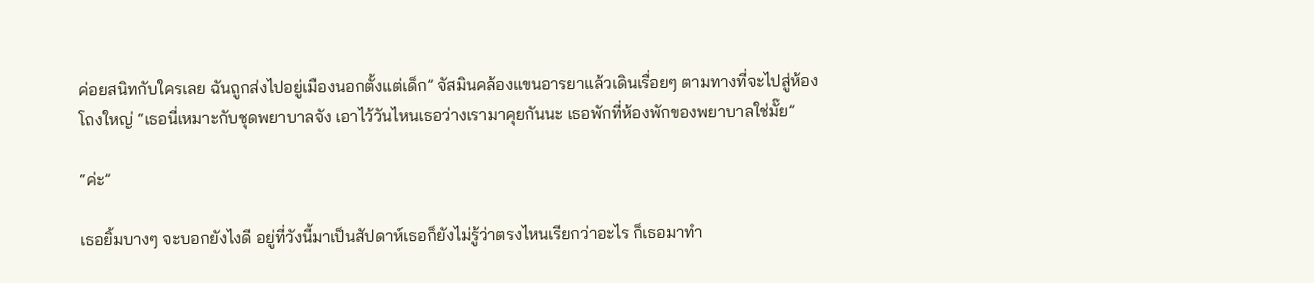ค่อยสนิทกับใครเลย ฉันถูกส่งไปอยู่เมืองนอกตั้งแต่เด็ก” จัสมินคล้องแขนอารยาแล้วเดินเรื่อยๆ ตามทางที่จะไปสู่ห้องโถงใหญ่ “เธอนี่เหมาะกับชุดพยาบาลจัง เอาไว้วันไหนเธอว่างเรามาคุยกันนะ เธอพักที่ห้องพักของพยาบาลใช่มั๊ย”

“ค่ะ”

เธอยิ้มบางๆ จะบอกยังไงดี อยู่ที่วังนี้มาเป็นสัปดาห์เธอก็ยังไม่รู้ว่าตรงไหนเรียกว่าอะไร ก็เธอมาทำ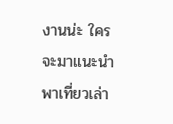งานน่ะ ใครจะมาแนะนำพาเที่ยวเล่า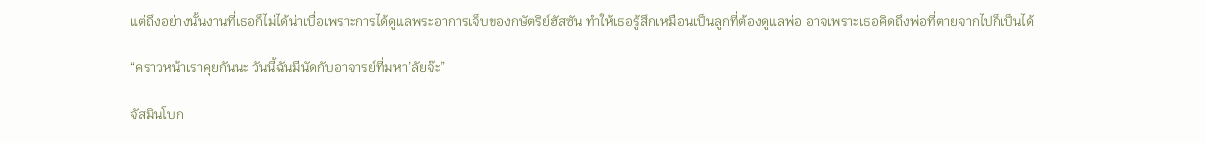แต่ถึงอย่างนั้นงานที่เธอก็ไม่ได้น่าเบื่อเพราะการได้ดูแลพระอาการเจ็บของกษัตริย์ฮัสซัน ทำให้เธอรู้สึกเหมือนเป็นลูกที่ต้องดูแลพ่อ อาจเพราะเธอคิดถึงพ่อที่ตายจากไปก็เป็นได้

“คราวหน้าเราคุยกันนะ วันนี้ฉันมีนัดกับอาจารย์ที่มหา’ลัยจ๊ะ”

จัสมินโบก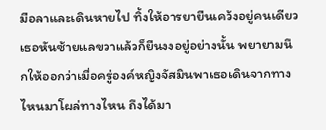มือลาและเดินหายไป ทิ้งให้อารยายืนเคว้งอยู่คนเดียว เธอหันซ้ายแลขวาแล้วก็ยืนงงอยู่อย่างนั้น พยายามนึกให้ออกว่าเมื่อครู่องค์หญิงจัสมินพาเธอเดินจากทางไหนมาโผล่ทางไหน ถึงได้มา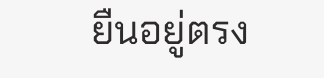ยืนอยู่ตรง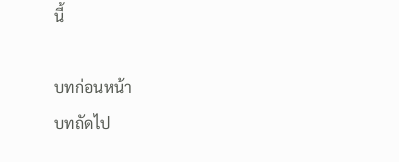นี้

บทก่อนหน้า
บทถัดไป